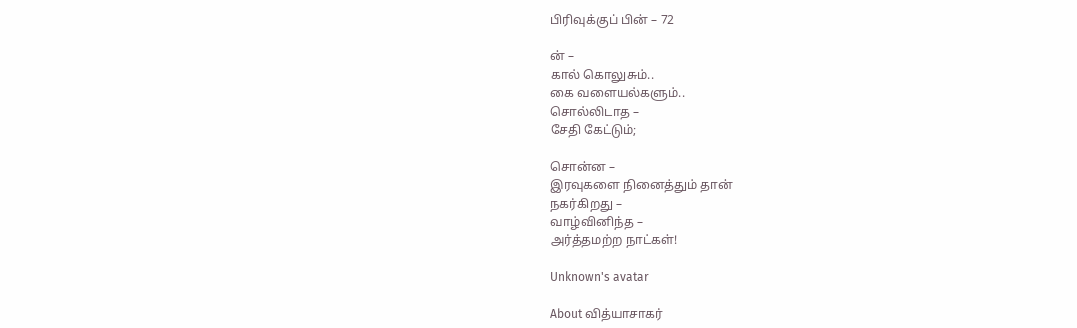பிரிவுக்குப் பின் – 72

ன் –
கால் கொலுசும்..
கை வளையல்களும்..
சொல்லிடாத –
சேதி கேட்டும்;

சொன்ன –
இரவுகளை நினைத்தும் தான்
நகர்கிறது –
வாழ்வினிந்த –
அர்த்தமற்ற நாட்கள்!

Unknown's avatar

About வித்யாசாகர்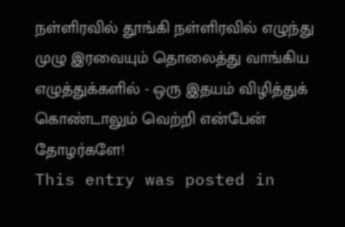நள்ளிரவில் தூங்கி நள்ளிரவில் எழுந்து முழு இரவையும் தொலைத்து வாங்கிய எழுத்துக்களில் - ஒரு இதயம் விழித்துக் கொண்டாலும் வெற்றி என்பேன் தோழர்களே!
This entry was posted in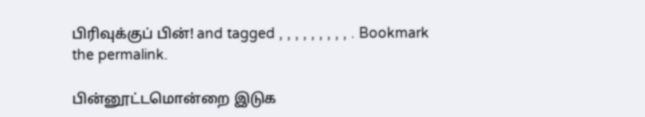பிரிவுக்குப் பின்! and tagged , , , , , , , , , . Bookmark the permalink.

பின்னூட்டமொன்றை இடுக